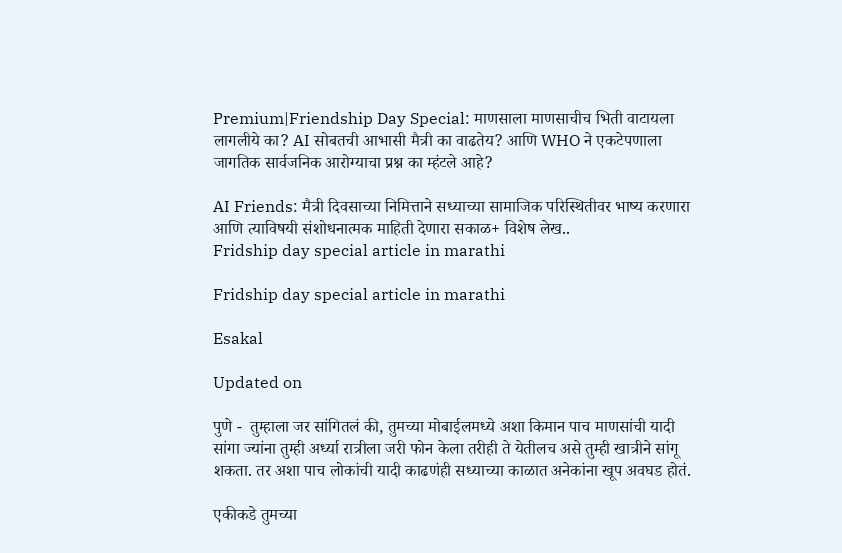Premium|Friendship Day Special: माणसाला माणसाचीच भिती वाटायला लागलीये का? AI सोबतची आभासी मैत्री का वाढतेय? आणि WHO ने एकटेपणाला जागतिक सार्वजनिक आरोग्याचा प्रश्न का म्हंटले आहे?

AI Friends: मैत्री दिवसाच्या निमित्ताने सध्याच्या सामाजिक परिस्थितीवर भाष्य करणारा आणि त्याविषयी संशोधनात्मक माहिती देणारा सकाळ+ विशेष लेख..
Fridship day special article in marathi

Fridship day special article in marathi

Esakal

Updated on

पुणे -  तुम्हाला जर सांगितलं की, तुमच्या मोबाईलमध्ये अशा किमान पाच माणसांची यादी सांगा ज्यांना तुम्ही अर्ध्या रात्रीला जरी फोन केला तरीही ते येतीलच असे तुम्ही खात्रीने सांगू शकता. तर अशा पाच लोकांची यादी काढणंही सध्याच्या काळात अनेकांना खूप अवघड होतं.

एकीकडे तुमच्या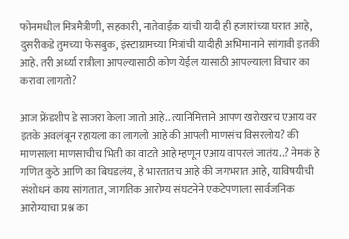फोनमधील मित्रमैत्रीणी, सहकारी, नातेवाईक यांची यादी ही हजारांच्या घरात आहे, दुसरीकडे तुमच्या फेसबुक, इंस्टाग्रामच्या मित्रांची यादीही अभिमानाने सांगावी इतकी आहे. तरी अर्ध्या रात्रीला आपल्यासाठी कोण येईल यासाठी आपल्याला विचार का करावा लागतो?

आज फ्रेंडशीप डे साजरा केला जातो आहे.. त्यानिमित्ताने आपण खरोखरच एआय वर इतके अवलंबून रहायला का लागलो आहे की आपली माणसंच विसरलोय? की माणसाला माणसाचीच भिती का वाटते आहे म्हणून एआय वापरलं जातंय..? नेमकं हे गणित कुठे आणि का बिघडलंय, हे भारतातच आहे की जगभरात आहे, याविषयीची संशोधनं काय सांगतात, जागतिक आरोग्य संघटनेने एकटेपणाला सार्वजनिक आरोग्याचा प्रश्न का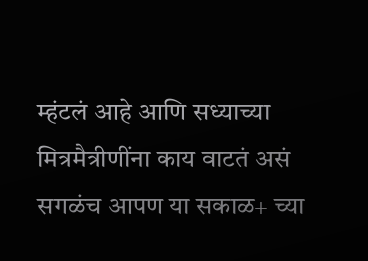म्हंटलं आहे आणि सध्याच्या मित्रमैत्रीणींना काय वाटतं असं सगळंच आपण या सकाळ+ च्या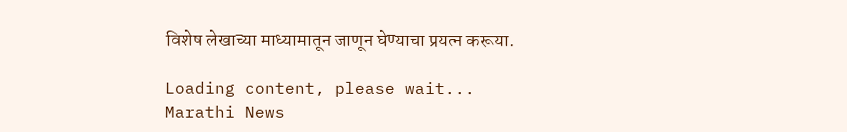विशेष लेखाच्या माध्यामातून जाणून घेण्याचा प्रयत्न करूया.

Loading content, please wait...
Marathi News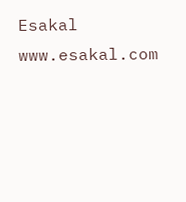Esakal
www.esakal.com